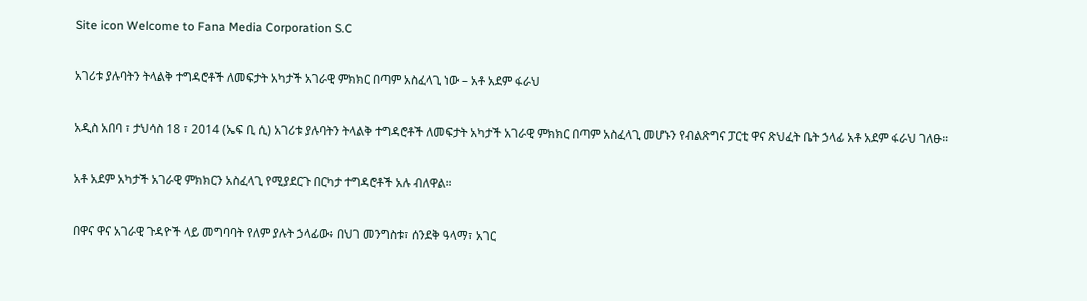Site icon Welcome to Fana Media Corporation S.C

አገሪቱ ያሉባትን ትላልቅ ተግዳሮቶች ለመፍታት አካታች አገራዊ ምክክር በጣም አስፈላጊ ነው – አቶ አደም ፋራህ

አዲስ አበባ ፣ ታህሳስ 18 ፣ 2014 (ኤፍ ቢ ሲ) አገሪቱ ያሉባትን ትላልቅ ተግዳሮቶች ለመፍታት አካታች አገራዊ ምክክር በጣም አስፈላጊ መሆኑን የብልጽግና ፓርቲ ዋና ጽህፈት ቤት ኃላፊ አቶ አደም ፋራህ ገለፁ።

አቶ አደም አካታች አገራዊ ምክክርን አስፈላጊ የሚያደርጉ በርካታ ተግዳሮቶች አሉ ብለዋል።

በዋና ዋና አገራዊ ጉዳዮች ላይ መግባባት የለም ያሉት ኃላፊው፥ በህገ መንግስቱ፣ ሰንደቅ ዓላማ፣ አገር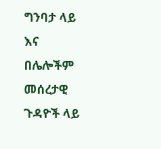ግንባታ ላይ እና በሌሎችም መሰረታዊ ጉዳዮች ላይ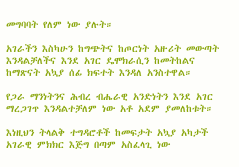መግባባት የለም ነው ያሉት።

አገራችን እስካሁን ከግጭትና ከጦርነት አዙሪት መውጣት እንዳልቻለችና እንደ አገር ዴሞክራሲን ከመትከልና ከማጽናት አኳያ ሰፊ ክፍተት እንዳለ አንስተዋል።

የጋራ ማንነትንና ሕብረ ብሔራዊ አንድነትን እንደ አገር ማረጋገጥ እንዳልተቻለም ነው አቶ አደም ያመለከቱት።

እነዚህን ትላልቅ ተግዳሮቶች ከመፍታት አኳያ አካታች አገራዊ ምክክር እጅግ በጣም አስፈላጊ ነው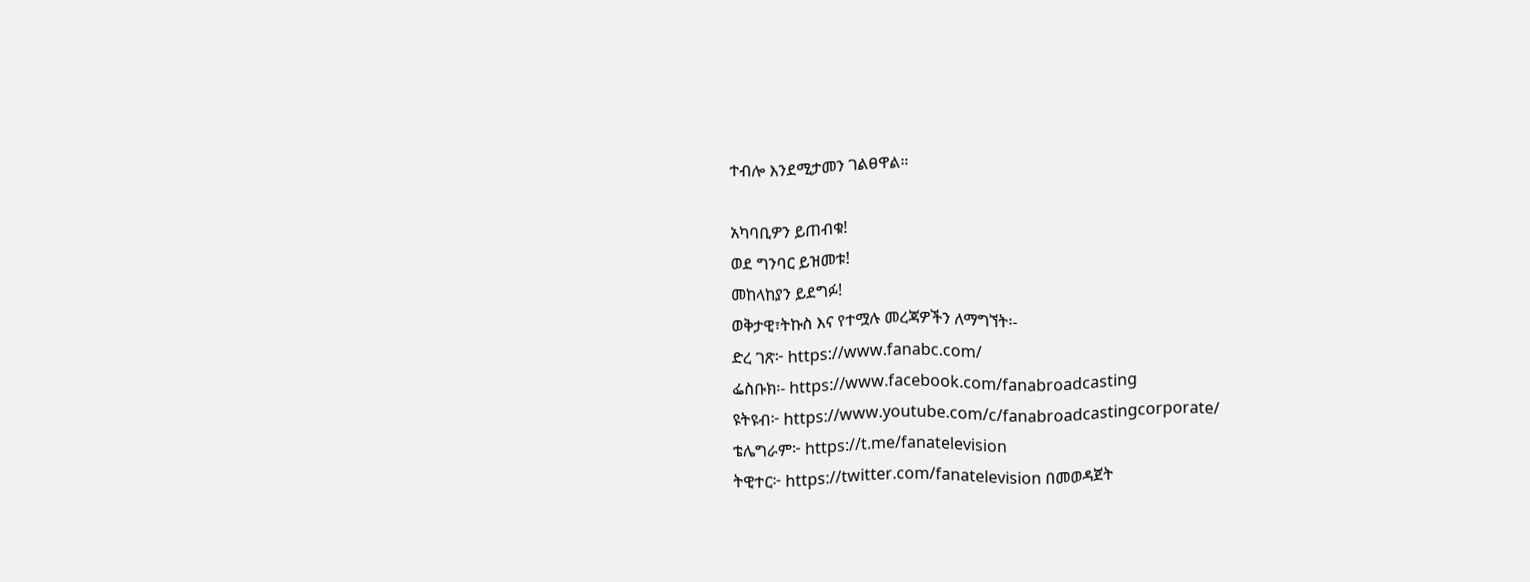ተብሎ እንደሚታመን ገልፀዋል።

አካባቢዎን ይጠብቁ!
ወደ ግንባር ይዝመቱ!
መከላከያን ይደግፉ!
ወቅታዊ፣ትኩስ እና የተሟሉ መረጃዎችን ለማግኘት፡-
ድረ ገጽ፦ https://www.fanabc.com/
ፌስቡክ፡- https://www.facebook.com/fanabroadcasting
ዩትዩብ፦ https://www.youtube.com/c/fanabroadcastingcorporate/
ቴሌግራም፦ https://t.me/fanatelevision
ትዊተር፦ https://twitter.com/fanatelevision በመወዳጀት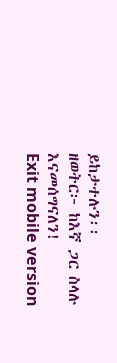ይከታተሉን፡፡
ዘወትር፦ ከእኛ ጋር ስላሉ እናመሰግናለን!
Exit mobile version